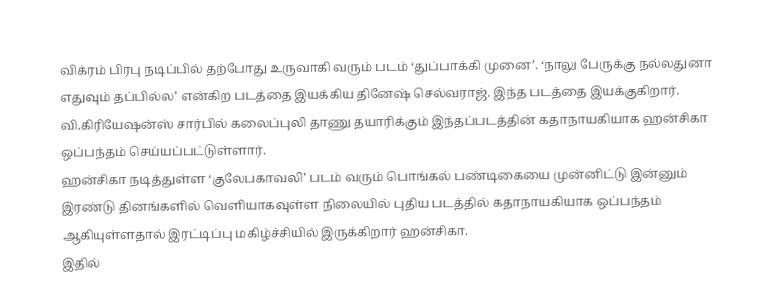விக்ரம் பிரபு நடிப்பில் தற்போது உருவாகி வரும் படம் ‘துப்பாக்கி முனை’. ‘நாலு பேருக்கு நல்லதுனா எதுவும் தப்பில்ல’ என்கிற படத்தை இயக்கிய தினேஷ் செல்வராஜ். இந்த படத்தை இயக்குகிறார். வி.கிரியேஷன்ஸ் சார்பில் கலைப்புலி தாணு தயாரிக்கும் இந்தப்படத்தின் கதாநாயகியாக ஹன்சிகா ஒப்பந்தம் செய்யப்பட்டுள்ளார்.
ஹன்சிகா நடித்துள்ள ‘குலேபகாவலி’ படம் வரும் பொங்கல் பண்டிகையை முன்னிட்டு இன்னும் இரண்டு தினங்களில் வெளியாகவுள்ள நிலையில் புதிய படத்தில் கதாநாயகியாக ஒப்பந்தம் ஆகியுள்ளதால் இரட்டிப்பு மகிழ்ச்சியில் இருக்கிறார் ஹன்சிகா.
இதில்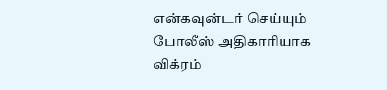என்கவுன்டர் செய்யும் போலீஸ் அதிகாரியாக விக்ரம்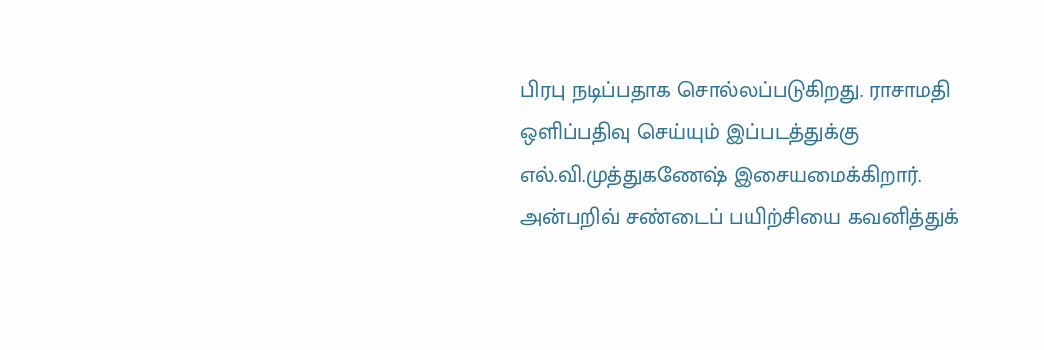பிரபு நடிப்பதாக சொல்லப்படுகிறது. ராசாமதி ஒளிப்பதிவு செய்யும் இப்படத்துக்கு எல்.வி.முத்துகணேஷ் இசையமைக்கிறார். அன்பறிவ் சண்டைப் பயிற்சியை கவனித்துக்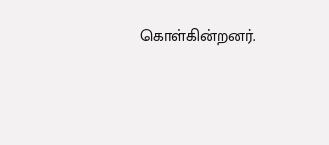கொள்கின்றனர்.